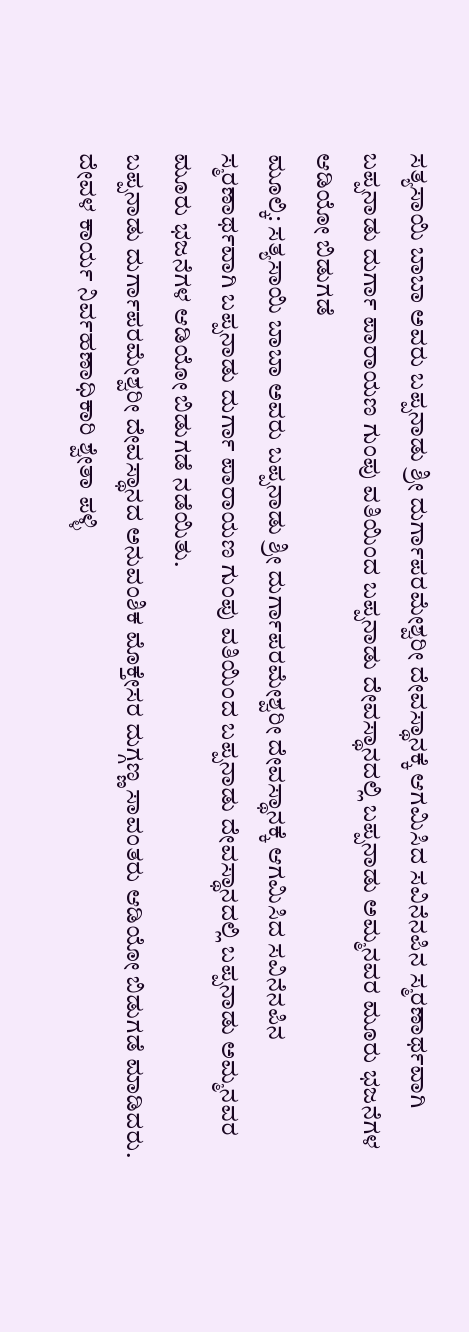ಸತ್ಯಸಾಯಿ ಬಾಬಾ ಅವರು ಬಪ್ಪನಾಡು ಶ್ರೀ ದುರ್ಗಾಪರಮೇಶ್ವರೀ ದೇವಸ್ಥಾನಕ್ಕೆ ಆಗಮಿಸಿದ ಸವಿನೆನಪಿನ ಸ್ಮರಣಾರ್ಥವಾಗಿ ಬಪ್ಪನಾಡು ದುರ್ಗಾ ಪಾರಾಯಣ ಗುಂಪು ವತಿಯಿಂದ ಬಪ್ಪನಾಡು ದೇವಸ್ಥಾನದಲ್ಲಿ ಬಪ್ಪನಾಡು ಅಮ್ಮನವರ ಮೂರು ಭಜನೆಗಳ ಆಡಿಯೋ ಬಿಡುಗಡೆ
ಮೂಲ್ಕಿ: ಸತ್ಯಸಾಯಿ ಬಾಬಾ ಅವರು ಬಪ್ಪನಾಡು ಶ್ರೀ ದುರ್ಗಾಪರಮೇಶ್ವರೀ ದೇವಸ್ಥಾನಕ್ಕೆ ಆಗಮಿಸಿದ ಸವಿನೆನಪಿನ ಸ್ಮರಣಾರ್ಥವಾಗಿ ಬಪ್ಪನಾಡು ದುರ್ಗಾ ಪಾರಾಯಣ ಗುಂಪು ವತಿಯಿಂದ ಬಪ್ಪನಾಡು ದೇವಸ್ಥಾನದಲ್ಲಿ ಬಪ್ಪನಾಡು ಅಮ್ಮನವರ ಮೂರು ಭಜನೆಗಳ ಆಡಿಯೋ ಬಿಡುಗಡೆ ನಡೆಯಿತು.
ಬಪ್ಪನಾಡು ದುರ್ಗಾಪರಮೇಶ್ವರೀ ದೇವಸ್ಥಾನದ ಅನುವಂಶಿಕ ಮೊಕ್ತೇಸರ ದುಗ್ಗಣ್ಣ ಸಾವಂತರು ಆಡಿಯೋ ಬಿಡುಗಡೆ ಮಾಡಿದರು. ದೇವಳ ಕಾರ್ಯ ನಿರ್ವಹಣಾಧಿಕಾರಿ ಶ್ವೇತಾ ಪಳ್ಳಿ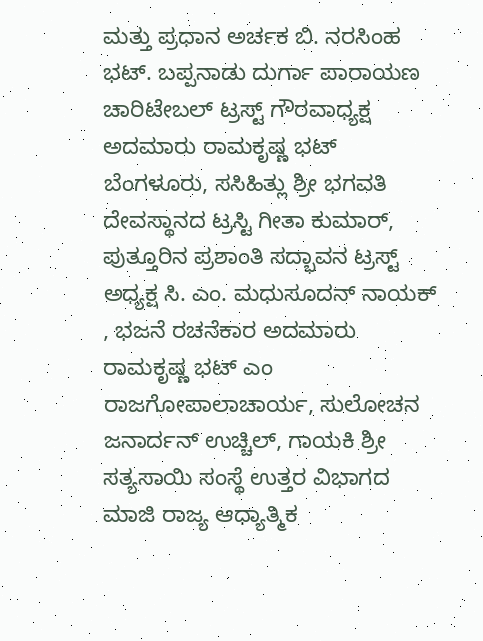ಮತ್ತು ಪ್ರಧಾನ ಅರ್ಚಕ ಬಿ. ನರಸಿಂಹ ಭಟ್. ಬಪ್ಪನಾಡು ದುರ್ಗಾ ಪಾರಾಯಣ ಚಾರಿಟೇಬಲ್ ಟ್ರಸ್ಟ್ ಗೌರವಾಧ್ಯಕ್ಷ ಅದಮಾರು ರಾಮಕೃಷ್ಣ ಭಟ್ ಬೆಂಗಳೂರು, ಸಸಿಹಿತ್ಲು ಶ್ರೀ ಭಗವತಿ ದೇವಸ್ಥಾನದ ಟ್ರಸ್ಟಿ ಗೀತಾ ಕುಮಾರ್, ಪುತ್ತೂರಿನ ಪ್ರಶಾಂತಿ ಸದ್ಭಾವನ ಟ್ರಸ್ಟ್ ಅಧ್ಯಕ್ಷ ಸಿ. ಎಂ. ಮಧುಸೂದನ್ ನಾಯಕ್ , ಭಜನೆ ರಚನೆಕಾರ ಅದಮಾರು ರಾಮಕೃಷ್ಣ ಭಟ್ ಎಂ ರಾಜಗೋಪಾಲಾಚಾರ್ಯ, ಸುಲೋಚನ ಜನಾರ್ದನ್ ಉಚ್ಚಿಲ್, ಗಾಯಕಿ ಶ್ರೀ ಸತ್ಯಸಾಯಿ ಸಂಸ್ಥೆ ಉತ್ತರ ವಿಭಾಗದ ಮಾಜಿ ರಾಜ್ಯ ಆಧ್ಯಾತ್ಮಿಕ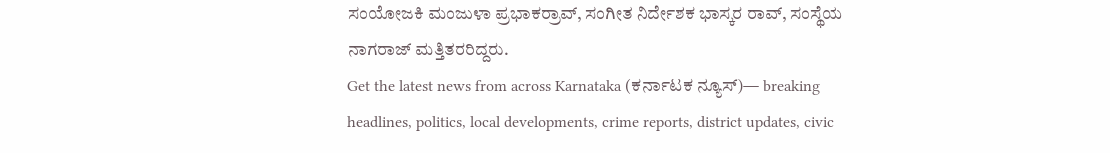ಸಂಯೋಜಕಿ ಮಂಜುಳಾ ಪ್ರಭಾಕರ್ರಾವ್, ಸಂಗೀತ ನಿರ್ದೇಶಕ ಭಾಸ್ಕರ ರಾವ್, ಸಂಸ್ಥೆಯ ನಾಗರಾಜ್ ಮತ್ತಿತರರಿದ್ದರು.
Get the latest news from across Karnataka (ಕರ್ನಾಟಕ ನ್ಯೂಸ್)— breaking headlines, politics, local developments, crime reports, district updates, civic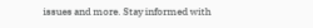issues and more. Stay informed with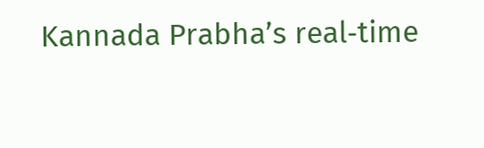Kannada Prabha’s real‑time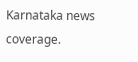Karnataka news coverage.